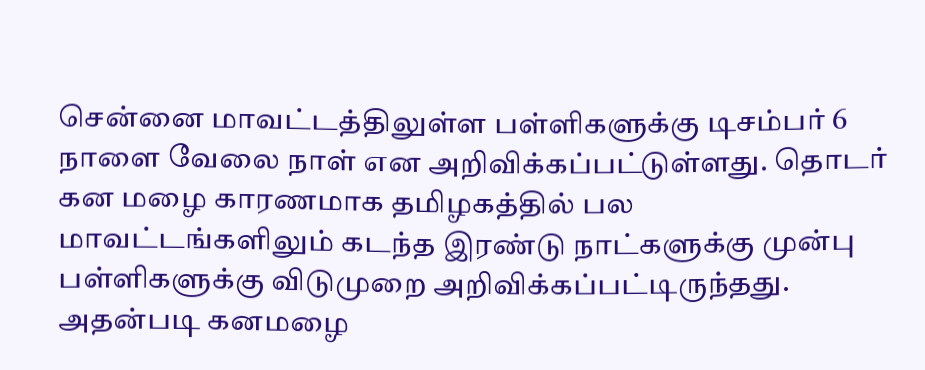சென்னை மாவட்டத்திலுள்ள பள்ளிகளுக்கு டிசம்பர் 6 நாளை வேலை நாள் என அறிவிக்கப்பட்டுள்ளது. தொடர் கன மழை காரணமாக தமிழகத்தில் பல மாவட்டங்களிலும் கடந்த இரண்டு நாட்களுக்கு முன்பு பள்ளிகளுக்கு விடுமுறை அறிவிக்கப்பட்டிருந்தது. அதன்படி கனமழை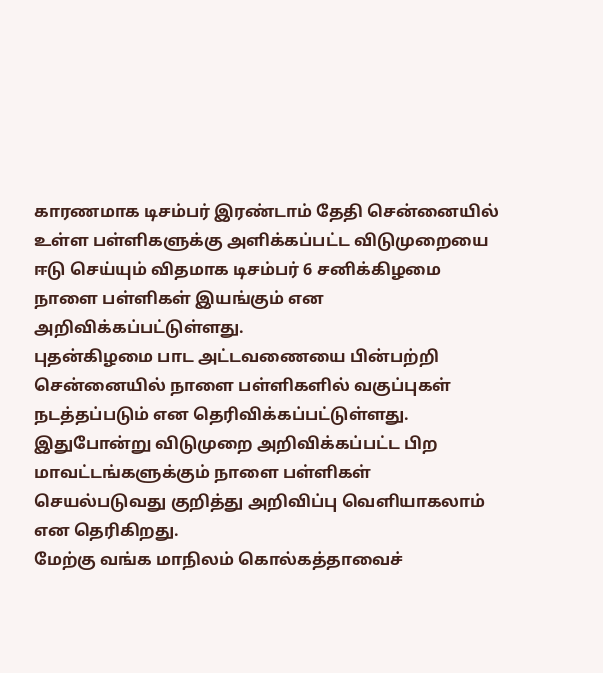காரணமாக டிசம்பர் இரண்டாம் தேதி சென்னையில் உள்ள பள்ளிகளுக்கு அளிக்கப்பட்ட விடுமுறையை ஈடு செய்யும் விதமாக டிசம்பர் 6 சனிக்கிழமை நாளை பள்ளிகள் இயங்கும் என அறிவிக்கப்பட்டுள்ளது.
புதன்கிழமை பாட அட்டவணையை பின்பற்றி சென்னையில் நாளை பள்ளிகளில் வகுப்புகள் நடத்தப்படும் என தெரிவிக்கப்பட்டுள்ளது. இதுபோன்று விடுமுறை அறிவிக்கப்பட்ட பிற மாவட்டங்களுக்கும் நாளை பள்ளிகள் செயல்படுவது குறித்து அறிவிப்பு வெளியாகலாம் என தெரிகிறது.
மேற்கு வங்க மாநிலம் கொல்கத்தாவைச்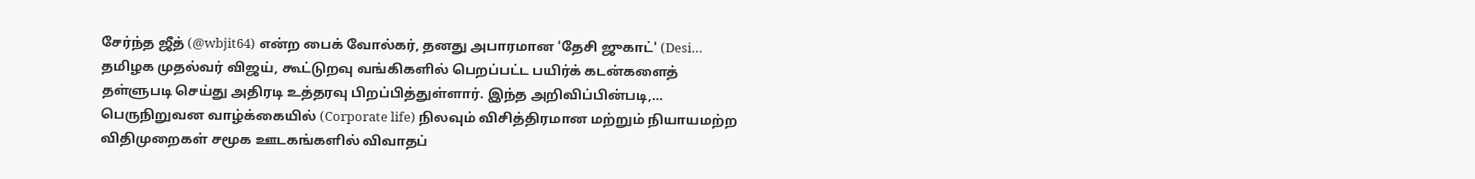சேர்ந்த ஜீத் (@wbjit64) என்ற பைக் வோல்கர், தனது அபாரமான 'தேசி ஜுகாட்' (Desi…
தமிழக முதல்வர் விஜய், கூட்டுறவு வங்கிகளில் பெறப்பட்ட பயிர்க் கடன்களைத் தள்ளுபடி செய்து அதிரடி உத்தரவு பிறப்பித்துள்ளார். இந்த அறிவிப்பின்படி,…
பெருநிறுவன வாழ்க்கையில் (Corporate life) நிலவும் விசித்திரமான மற்றும் நியாயமற்ற விதிமுறைகள் சமூக ஊடகங்களில் விவாதப்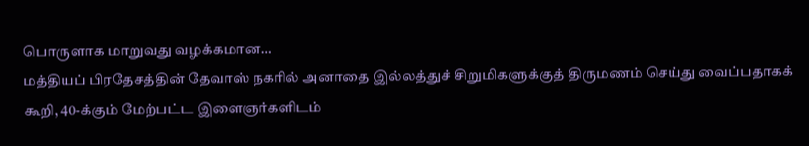பொருளாக மாறுவது வழக்கமான…
மத்தியப் பிரதேசத்தின் தேவாஸ் நகரில் அனாதை இல்லத்துச் சிறுமிகளுக்குத் திருமணம் செய்து வைப்பதாகக் கூறி, 40-க்கும் மேற்பட்ட இளைஞர்களிடம்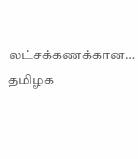லட்சக்கணக்கான…
தமிழக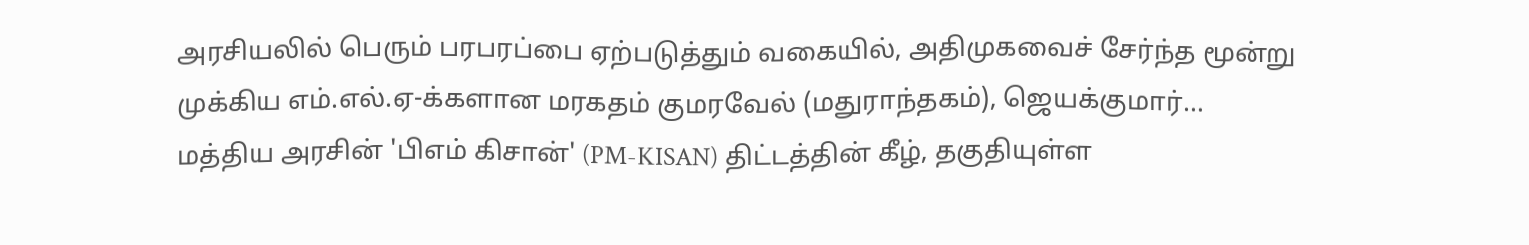அரசியலில் பெரும் பரபரப்பை ஏற்படுத்தும் வகையில், அதிமுகவைச் சேர்ந்த மூன்று முக்கிய எம்.எல்.ஏ-க்களான மரகதம் குமரவேல் (மதுராந்தகம்), ஜெயக்குமார்…
மத்திய அரசின் 'பிஎம் கிசான்' (PM-KISAN) திட்டத்தின் கீழ், தகுதியுள்ள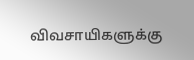விவசாயிகளுக்கு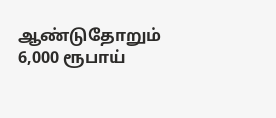ஆண்டுதோறும் 6,000 ரூபாய்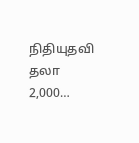நிதியுதவி தலா 2,000…